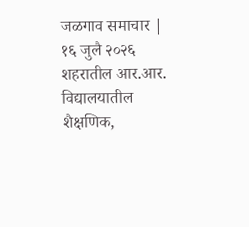जळगाव समाचार | १६ जुलै २०२६
शहरातील आर.आर. विद्यालयातील शैक्षणिक,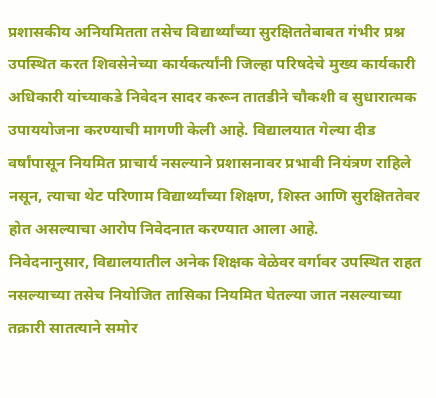प्रशासकीय अनियमितता तसेच विद्यार्थ्यांच्या सुरक्षिततेबाबत गंभीर प्रश्न उपस्थित करत शिवसेनेच्या कार्यकर्त्यांनी जिल्हा परिषदेचे मुख्य कार्यकारी अधिकारी यांच्याकडे निवेदन सादर करून तातडीने चौकशी व सुधारात्मक उपाययोजना करण्याची मागणी केली आहे. विद्यालयात गेल्या दीड वर्षांपासून नियमित प्राचार्य नसल्याने प्रशासनावर प्रभावी नियंत्रण राहिले नसून, त्याचा थेट परिणाम विद्यार्थ्यांच्या शिक्षण, शिस्त आणि सुरक्षिततेवर होत असल्याचा आरोप निवेदनात करण्यात आला आहे.
निवेदनानुसार, विद्यालयातील अनेक शिक्षक वेळेवर वर्गावर उपस्थित राहत नसल्याच्या तसेच नियोजित तासिका नियमित घेतल्या जात नसल्याच्या तक्रारी सातत्याने समोर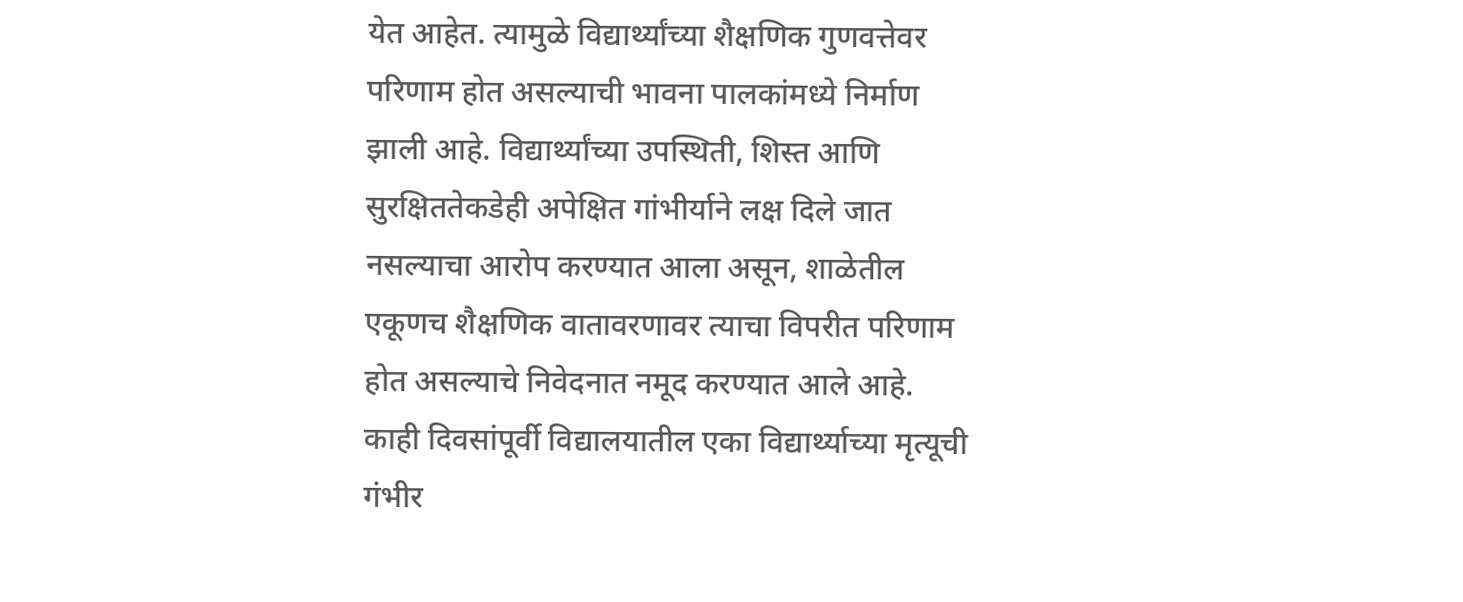येत आहेत. त्यामुळे विद्यार्थ्यांच्या शैक्षणिक गुणवत्तेवर परिणाम होत असल्याची भावना पालकांमध्ये निर्माण झाली आहे. विद्यार्थ्यांच्या उपस्थिती, शिस्त आणि सुरक्षिततेकडेही अपेक्षित गांभीर्याने लक्ष दिले जात नसल्याचा आरोप करण्यात आला असून, शाळेतील एकूणच शैक्षणिक वातावरणावर त्याचा विपरीत परिणाम होत असल्याचे निवेदनात नमूद करण्यात आले आहे.
काही दिवसांपूर्वी विद्यालयातील एका विद्यार्थ्याच्या मृत्यूची गंभीर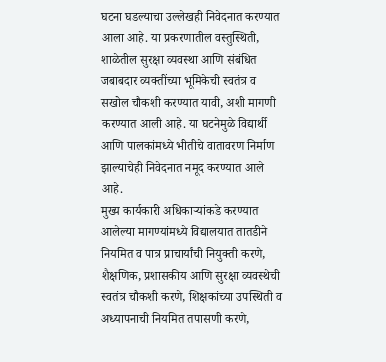घटना घडल्याचा उल्लेखही निवेदनात करण्यात आला आहे. या प्रकरणातील वस्तुस्थिती, शाळेतील सुरक्षा व्यवस्था आणि संबंधित जबाबदार व्यक्तींच्या भूमिकेची स्वतंत्र व सखोल चौकशी करण्यात यावी, अशी मागणी करण्यात आली आहे. या घटनेमुळे विद्यार्थी आणि पालकांमध्ये भीतीचे वातावरण निर्माण झाल्याचेही निवेदनात नमूद करण्यात आले आहे.
मुख्य कार्यकारी अधिकाऱ्यांकडे करण्यात आलेल्या मागण्यांमध्ये विद्यालयात तातडीने नियमित व पात्र प्राचार्यांची नियुक्ती करणे, शैक्षणिक, प्रशासकीय आणि सुरक्षा व्यवस्थेची स्वतंत्र चौकशी करणे, शिक्षकांच्या उपस्थिती व अध्यापनाची नियमित तपासणी करणे,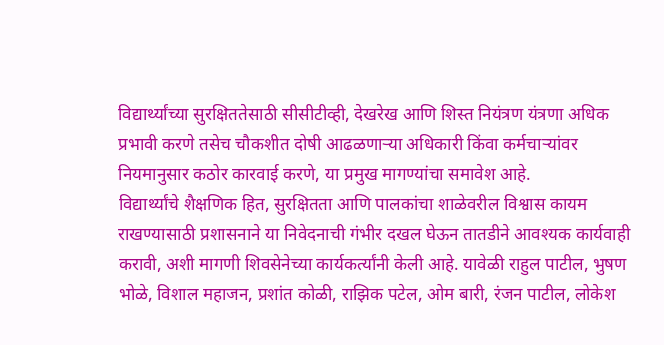विद्यार्थ्यांच्या सुरक्षिततेसाठी सीसीटीव्ही, देखरेख आणि शिस्त नियंत्रण यंत्रणा अधिक प्रभावी करणे तसेच चौकशीत दोषी आढळणाऱ्या अधिकारी किंवा कर्मचाऱ्यांवर नियमानुसार कठोर कारवाई करणे, या प्रमुख मागण्यांचा समावेश आहे.
विद्यार्थ्यांचे शैक्षणिक हित, सुरक्षितता आणि पालकांचा शाळेवरील विश्वास कायम राखण्यासाठी प्रशासनाने या निवेदनाची गंभीर दखल घेऊन तातडीने आवश्यक कार्यवाही करावी, अशी मागणी शिवसेनेच्या कार्यकर्त्यांनी केली आहे. यावेळी राहुल पाटील, भुषण भोळे, विशाल महाजन, प्रशांत कोळी, राझिक पटेल, ओम बारी, रंजन पाटील, लोकेश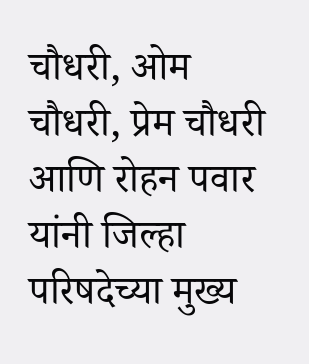चौधरी, ओम चौधरी, प्रेम चौधरी आणि रोहन पवार यांनी जिल्हा परिषदेच्या मुख्य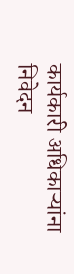कार्यकारी अधिकाऱ्यांना निवेदन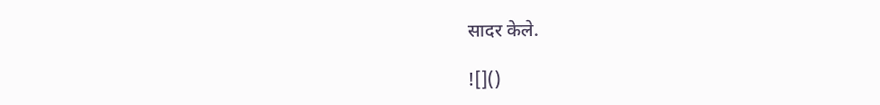सादर केले.

![]()